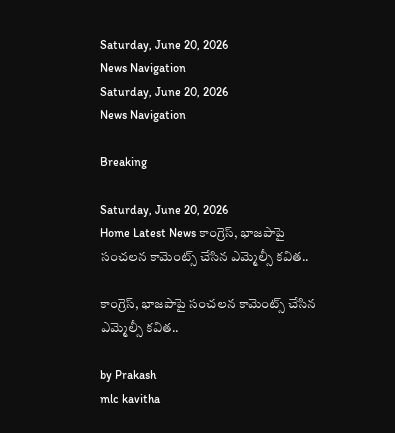Saturday, June 20, 2026
News Navigation
Saturday, June 20, 2026
News Navigation

Breaking

Saturday, June 20, 2026
Home Latest News కాంగ్రెస్, భాజపాపై సంచలన కామెంట్స్ చేసిన ఎమ్మెల్సీ కవిత..

కాంగ్రెస్, భాజపాపై సంచలన కామెంట్స్ చేసిన ఎమ్మెల్సీ కవిత..

by Prakash
mlc kavitha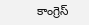కాంగ్రెస్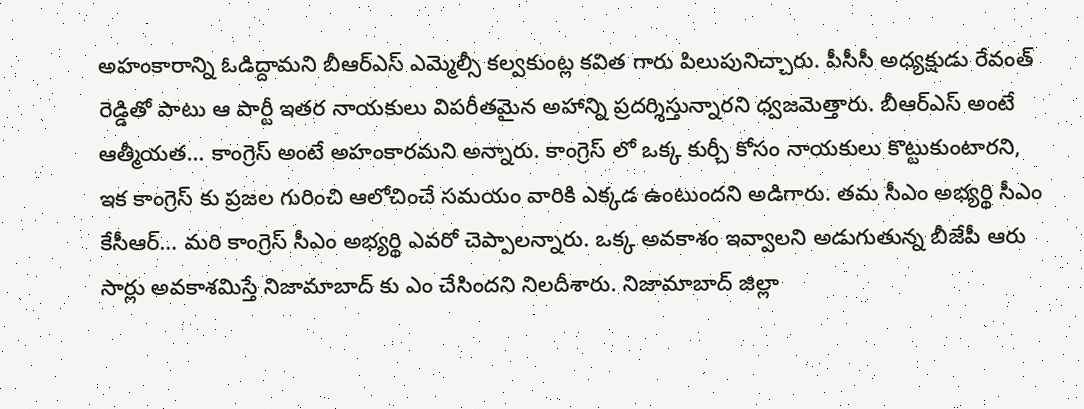అహంకారాన్ని ఓడిద్దామని బీఆర్ఎస్ ఎమ్మెల్సీ కల్వకుంట్ల కవిత గారు పిలుపునిచ్చారు. పీసీసీ అధ్యక్షుడు రేవంత్ రెడ్డితో పాటు ఆ పార్టీ ఇతర నాయకులు విపరీతమైన అహాన్ని ప్రదర్శిస్తున్నారని ధ్వజమెత్తారు. బీఆర్ఎస్ అంటే ఆత్మీయత… కాంగ్రెస్ అంటే అహంకారమని అన్నారు. కాంగ్రెస్ లో ఒక్క కుర్చీ కోసం నాయకులు కొట్టుకుంటారని, ఇక కాంగ్రెస్ కు ప్రజల గురించి ఆలోచించే సమయం వారికి ఎక్కడ ఉంటుందని అడిగారు. తమ సీఎం అభ్యర్థి సీఎం కేసీఆర్… మరి కాంగ్రెస్ సీఎం అభ్యర్థి ఎవరో చెప్పాలన్నారు. ఒక్క అవకాశం ఇవ్వాలని అడుగుతున్న బీజేపీ ఆరు సార్లు అవకాశమిస్తే నిజామాబాద్ కు ఎం చేసిందని నిలదీశారు. నిజామాబాద్ జిల్లా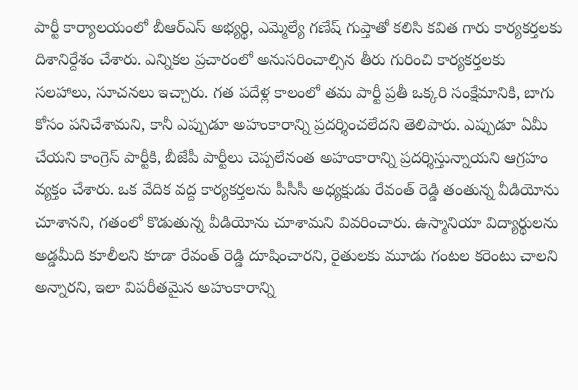పార్టీ కార్యాలయంలో బీఆర్ఎస్ అభ్యర్థి, ఎమ్మెల్యే గణేష్ గుప్తాతో కలిసి కవిత గారు కార్యకర్తలకు దిశానిర్దేశం చేశారు. ఎన్నికల ప్రచారంలో అనుసరించాల్సిన తీరు గురించి కార్యకర్తలకు సలహాలు, సూచనలు ఇచ్చారు. గత పదేళ్ల కాలంలో తమ పార్టీ ప్రతీ ఒక్కరి సంక్షేమానికి, బాగు కోసం పనిచేశామని, కానీ ఎప్పుడూ అహంకారాన్ని ప్రదర్శించలేదని తెలిపారు. ఎప్పుడూ ఏమీ చేయని కాంగ్రెస్ పార్టీకి, బీజేపీ పార్టీలు చెప్పలేనంత అహంకారాన్ని ప్రదర్శిస్తున్నాయని ఆగ్రహం వ్యక్తం చేశారు. ఒక వేదిక వద్ద కార్యకర్తలను పీసీసీ అధ్యక్షుడు రేవంత్ రెడ్డి తంతున్న వీడియోను చూశానని, గతంలో కొడుతున్న వీడియోను చూశామని వివరించారు. ఉస్మానియా విద్యార్థులను అడ్డమీది కూలీలని కూడా రేవంత్ రెడ్డి దూషించారని, రైతులకు మూడు గంటల కరెంటు చాలని అన్నారని, ఇలా విపరీతమైన అహంకారాన్ని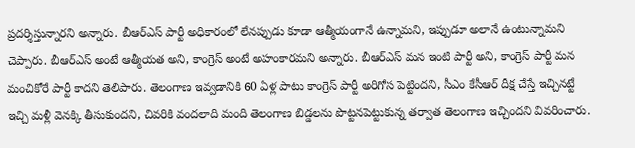ప్రదర్శిస్తున్నారని అన్నారు. బీఆర్ఎస్ పార్టీ అధికారంలో లేనప్పుడు కూడా ఆత్మీయంగానే ఉన్నామని, ఇప్పుడూ అలానే ఉంటున్నామని చెప్పారు. బీఆర్ఎస్ అంటే ఆత్మీయత అని, కాంగ్రెస్ అంటే అహంకారమని అన్నారు. బీఆర్ఎస్ మన ఇంటి పార్టీ అని, కాంగ్రెస్ పార్టీ మన మంచికోరే పార్టీ కాదని తెలిపారు. తెలంగాణ ఇవ్వడానికి 60 ఏళ్ల పాటు కాంగ్రెస్ పార్టీ అరిగోస పెట్టిందని, సీఎం కేసీఆర్ దీక్ష చేస్తే ఇచ్చినట్టే ఇచ్చి మళ్లీ వెనక్కి తీసుకుందని, చివరికి వందలాది మంది తెలంగాణ బిడ్డలను పొట్టనపెట్టుకున్న తర్వాత తెలంగాణ ఇచ్చిందని వివరించారు.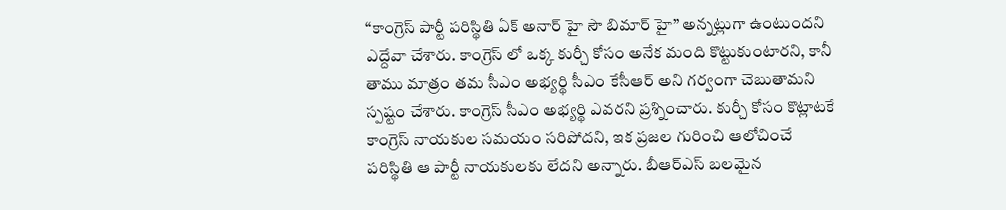“కాంగ్రెస్ పార్టీ పరిస్థితి ఏక్ అనార్ హై సౌ బిమార్ హై” అన్నట్లుగా ఉంటుందని ఎద్దేవా చేశారు. కాంగ్రెస్ లో ఒక్క కుర్చీ కోసం అనేక మంది కొట్టుకుంటారని, కానీ తాము మాత్రం తమ సీఎం అభ్యర్థి సీఎం కేసీఆర్ అని గర్వంగా చెబుతామని స్పష్టం చేశారు. కాంగ్రెస్ సీఎం అభ్యర్థి ఎవరని ప్రశ్నించారు. కుర్చీ కోసం కొట్లాటకే కాంగ్రెస్ నాయకుల సమయం సరిపోదని, ఇక ప్రజల గురించి ఆలోచించే పరిస్థితి ఆ పార్టీ నాయకులకు లేదని అన్నారు. బీఆర్ఎస్ బలమైన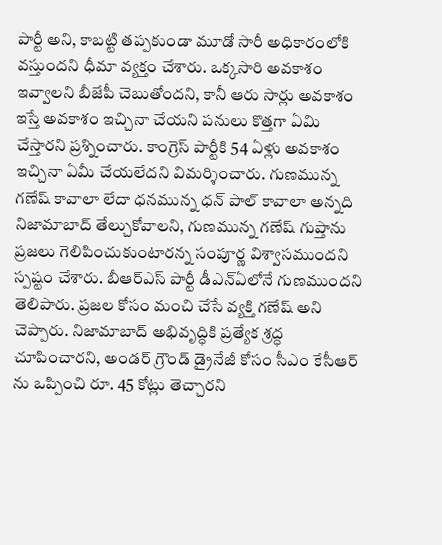పార్టీ అని, కాబట్టి తప్పకుండా మూడో సారీ అధికారంలోకి వస్తుందని ధీమా వ్యక్తం చేశారు. ఒక్కసారి అవకాశం ఇవ్వాలని బీజేపీ చెబుతోందని, కానీ ఆరు సార్లు అవకాశం ఇస్తే అవకాశం ఇచ్చినా చేయని పనులు కొత్తగా ఏమి చేస్తారని ప్రశ్నించారు. కాంగ్రెస్ పార్టీకి 54 ఏళ్లు అవకాశం ఇచ్చినా ఏమీ చేయలేదని విమర్శించారు. గుణమున్న గణేష్ కావాలా లేదా ధనమున్న ధన్ పాల్ కావాలా అన్నది నిజామాబాద్ తేల్చుకోవాలని, గుణమున్న గణేష్ గుప్తాను ప్రజలు గెలిపించుకుంటారన్న సంపూర్ణ విశ్వాసముందని స్పష్టం చేశారు. బీఆర్ఎస్ పార్టీ డీఎన్ఏలోనే గుణముందని తెలిపారు. ప్రజల కోసం మంచి చేసే వ్యక్తి గణేష్ అని చెప్పారు. నిజామాబాద్ అభివృద్ధికి ప్రత్యేక శ్రద్ధ చూపించారని, అండర్ గ్రౌండ్ డ్రైనేజీ కోసం సీఎం కేసీఆర్ ను ఒప్పించి రూ. 45 కోట్లు తెచ్చారని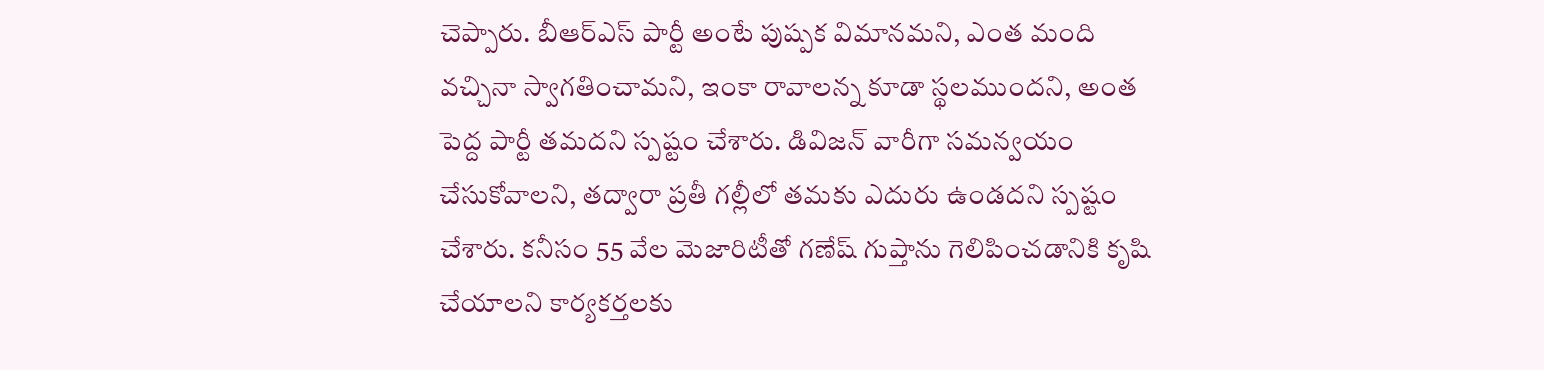చెప్పారు. బీఆర్ఎస్ పార్టీ అంటే పుష్పక విమానమని, ఎంత మంది వచ్చినా స్వాగతించామని, ఇంకా రావాలన్న కూడా స్థలముందని, అంత పెద్ద పార్టీ తమదని స్పష్టం చేశారు. డివిజన్ వారీగా సమన్వయం చేసుకోవాలని, తద్వారా ప్రతీ గల్లీలో తమకు ఎదురు ఉండదని స్పష్టం చేశారు. కనీసం 55 వేల మెజారిటీతో గణేష్ గుప్తాను గెలిపించడానికి కృషి చేయాలని కార్యకర్తలకు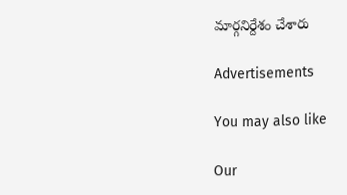మార్గనిర్దేశం చేశారు

Advertisements

You may also like

Our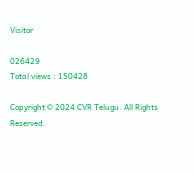Visitor

026429
Total views : 150428

Copyright © 2024 CVR Telugu. All Rights Reserved.